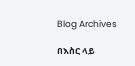Blog Archives

በእስር ላይ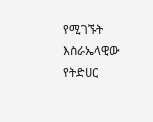የሚገኙት እስራኤላዊው የትድሀር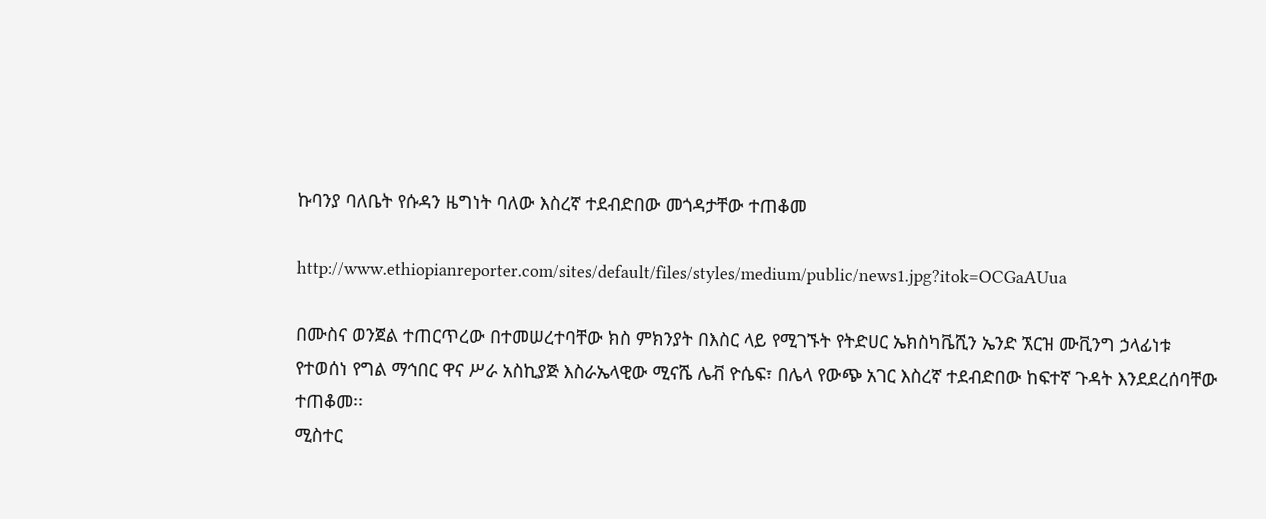ኩባንያ ባለቤት የሱዳን ዜግነት ባለው እስረኛ ተደብድበው መጎዳታቸው ተጠቆመ

http://www.ethiopianreporter.com/sites/default/files/styles/medium/public/news1.jpg?itok=OCGaAUua

በሙስና ወንጀል ተጠርጥረው በተመሠረተባቸው ክስ ምክንያት በእስር ላይ የሚገኙት የትድሀር ኤክስካቬሺን ኤንድ ኧርዝ ሙቪንግ ኃላፊነቱ የተወሰነ የግል ማኅበር ዋና ሥራ አስኪያጅ እስራኤላዊው ሚናሼ ሌቭ ዮሴፍ፣ በሌላ የውጭ አገር እስረኛ ተደብድበው ከፍተኛ ጉዳት እንደደረሰባቸው ተጠቆመ፡፡
ሚስተር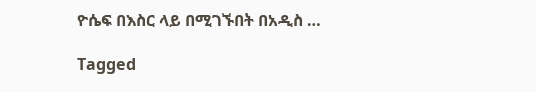ዮሴፍ በእስር ላይ በሚገኙበት በአዲስ …

Tagged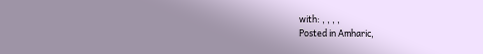with: , , , ,
Posted in Amharic,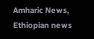Amharic News, Ethiopian news